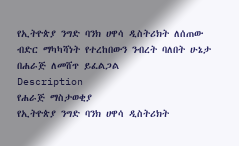የኢትዮጵያ ንግድ ባንክ ሀዋሳ ዲስትሪክት ለሰጠው ብድር ማካካሻነት የተረከበውን ንብረት ባለበት ሁኔታ በሐራጅ ለመሸጥ ይፈልጋል
Description
የሐራጅ ማስታወቂያ
የኢትዮጵያ ንግድ ባንክ ሀዋሳ ዲስትሪክት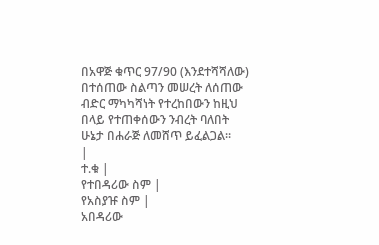በአዋጅ ቁጥር 97/90 (እንደተሻሻለው) በተሰጠው ስልጣን መሠረት ለሰጠው ብድር ማካካሻነት የተረከበውን ከዚህ በላይ የተጠቀሰውን ንብረት ባለበት ሁኔታ በሐራጅ ለመሸጥ ይፈልጋል።
|
ተ.ቁ |
የተበዳሪው ስም |
የአስያዡ ስም |
አበዳሪው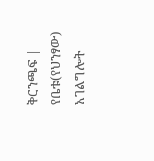ቅርንጫፍ |
የቤቱ(የህንፃው) አገልግሎት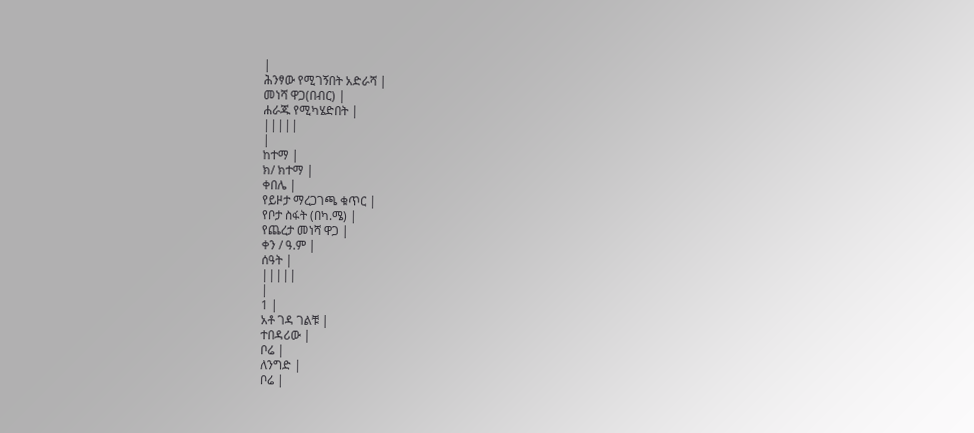|
ሕንፃው የሚገኝበት አድራሻ |
መነሻ ዋጋ(በብር) |
ሐራጁ የሚካሄድበት |
|||||
|
ከተማ |
ክ/ ክተማ |
ቀበሌ |
የይዞታ ማረጋገጫ ቁጥር |
የቦታ ስፋት (በካ.ሜ) |
የጨረታ መነሻ ዋጋ |
ቀን / ዓ.ም |
ሰዓት |
|||||
|
1 |
አቶ ገዳ ገልቹ |
ተበዳሪው |
ቦሬ |
ለንግድ |
ቦሬ |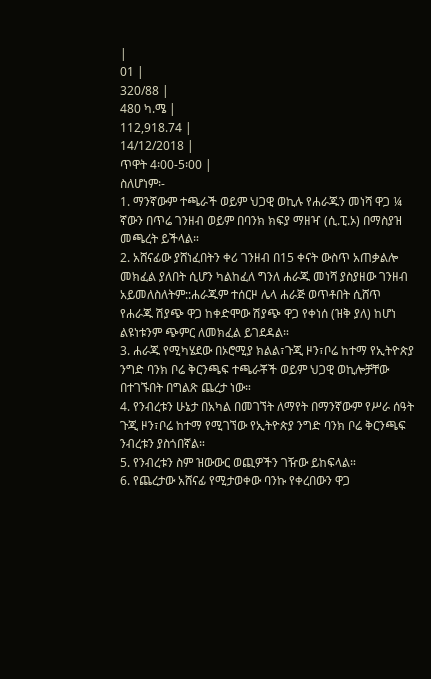|
01 |
320/88 |
480 ካ.ሜ |
112,918.74 |
14/12/2018 |
ጥዋት 4፡00-5፡00 |
ስለሆነም፡-
1. ማንኛውም ተጫራች ወይም ህጋዊ ወኪሉ የሐራጁን መነሻ ዋጋ ¼ ኛውን በጥሬ ገንዘብ ወይም በባንክ ክፍያ ማዘዣ (ሲ.ፒ.ኦ) በማስያዝ መጫረት ይችላል።
2. አሸናፊው ያሸነፈበትን ቀሪ ገንዘብ በ15 ቀናት ውስጥ አጠቃልሎ መክፈል ያለበት ሲሆን ካልከፈለ ግንለ ሐራጁ መነሻ ያስያዘው ገንዘብ አይመለስለትም::ሐራጁም ተሰርዞ ሌላ ሐራጅ ወጥቶበት ሲሸጥ የሐራጁ ሽያጭ ዋጋ ከቀድሞው ሽያጭ ዋጋ የቀነሰ (ዝቅ ያለ) ከሆነ ልዩነቱንም ጭምር ለመክፈል ይገደዳል።
3. ሐራጁ የሚካሄደው በኦሮሚያ ክልል፣ጉጂ ዞን፣ቦሬ ከተማ የኢትዮጵያ ንግድ ባንክ ቦሬ ቅርንጫፍ ተጫራቾች ወይም ህጋዊ ወኪሎቻቸው በተገኙበት በግልጽ ጨረታ ነው።
4. የንብረቱን ሁኔታ በአካል በመገኘት ለማየት በማንኛውም የሥራ ሰዓት ጉጂ ዞን፣ቦሬ ከተማ የሚገኘው የኢትዮጵያ ንግድ ባንክ ቦሬ ቅርንጫፍ ንብረቱን ያስጎበኛል።
5. የንብረቱን ስም ዝውውር ወጪዎችን ገዥው ይከፍላል።
6. የጨረታው አሸናፊ የሚታወቀው ባንኩ የቀረበውን ዋጋ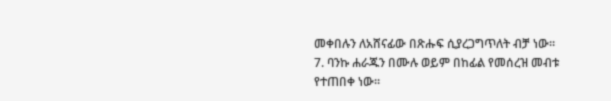መቀበሉን ለአሸናፊው በጽሑፍ ሲያረጋግጥለት ብቻ ነው።
7. ባንኩ ሐራጁን በሙሉ ወይም በከፊል የመሰረዝ መብቱ የተጠበቀ ነው።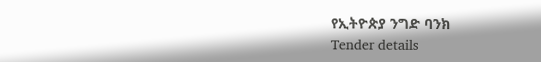የኢትዮጵያ ንግድ ባንክ
Tender details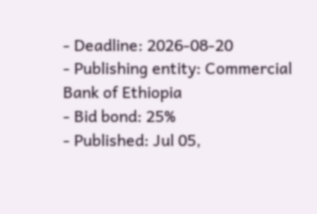- Deadline: 2026-08-20
- Publishing entity: Commercial Bank of Ethiopia
- Bid bond: 25%
- Published: Jul 05,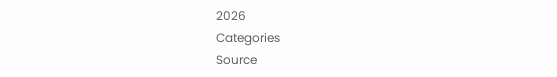2026
Categories
Source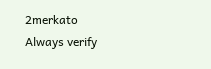2merkato
Always verify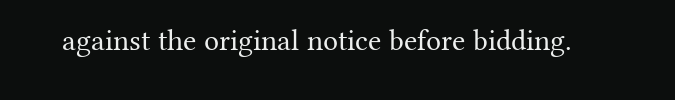against the original notice before bidding.